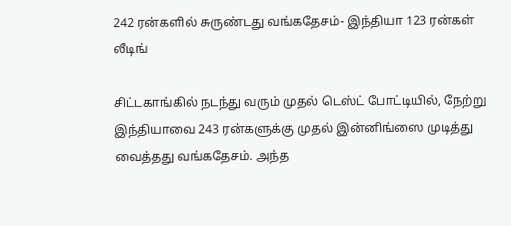242 ரன்களில் சுருண்டது வங்கதேசம்- இந்தியா 123 ரன்கள் லீடிங்

சிட்டகாங்கில் நடந்து வரும் முதல் டெஸ்ட் போட்டியில், நேற்று இந்தியாவை 243 ரன்களுக்கு முதல் இன்னிங்ஸை முடித்து வைத்தது வங்கதேசம். அந்த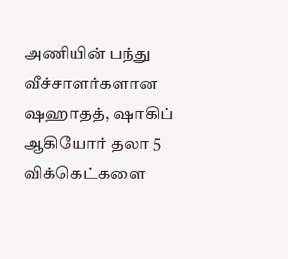அணியின் பந்து வீச்சாளர்களான ஷஹாதத், ஷாகிப் ஆகியோர் தலா 5 விக்கெட்களை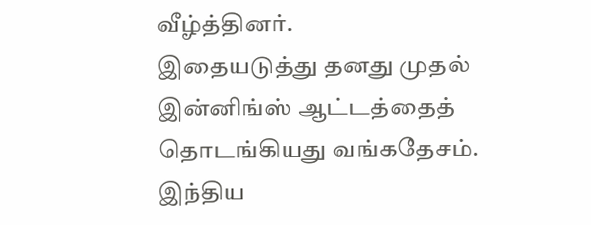வீழ்த்தினர்.
இதையடுத்து தனது முதல் இன்னிங்ஸ் ஆட்டத்தைத் தொடங்கியது வங்கதேசம். இந்திய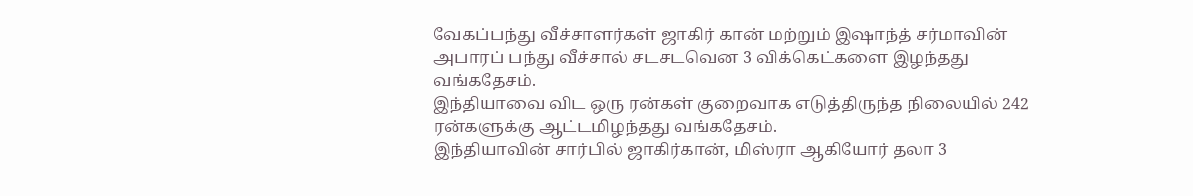வேகப்பந்து வீச்சாளர்கள் ஜாகிர் கான் மற்றும் இஷாந்த் சர்மாவின் அபாரப் பந்து வீச்சால் சடசடவென 3 விக்கெட்களை இழந்தது வங்கதேசம்.
இந்தியாவை விட ஒரு ரன்கள் குறைவாக எடுத்திருந்த நிலையில் 242 ரன்களுக்கு ஆட்டமிழந்தது வங்கதேசம்.
இந்தியாவின் சார்பில் ஜாகிர்கான், மிஸ்ரா ஆகியோர் தலா 3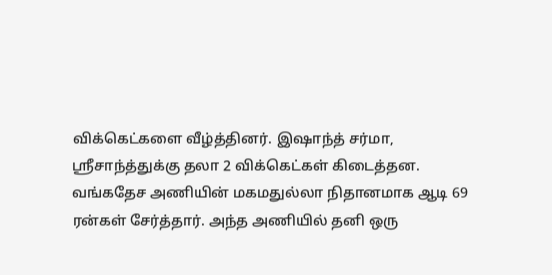விக்கெட்களை வீழ்த்தினர். இஷாந்த் சர்மா, ஸ்ரீசாந்த்துக்கு தலா 2 விக்கெட்கள் கிடைத்தன.
வங்கதேச அணியின் மகமதுல்லா நிதானமாக ஆடி 69 ரன்கள் சேர்த்தார். அந்த அணியில் தனி ஒரு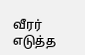வீரர் எடுத்த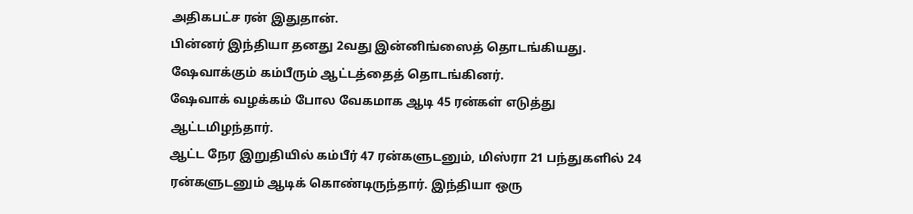அதிகபட்ச ரன் இதுதான்.
பின்னர் இந்தியா தனது 2வது இன்னிங்ஸைத் தொடங்கியது. ஷேவாக்கும் கம்பீரும் ஆட்டத்தைத் தொடங்கினர்.
ஷேவாக் வழக்கம் போல வேகமாக ஆடி 45 ரன்கள் எடுத்து ஆட்டமிழந்தார்.
ஆட்ட நேர இறுதியில் கம்பீர் 47 ரன்களுடனும், மிஸ்ரா 21 பந்துகளில் 24 ரன்களுடனும் ஆடிக் கொண்டிருந்தார். இந்தியா ஒரு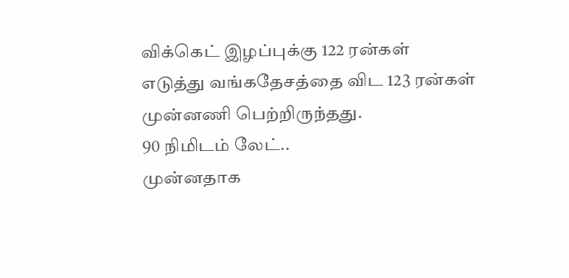விக்கெட் இழப்புக்கு 122 ரன்கள் எடுத்து வங்கதேசத்தை விட 123 ரன்கள் முன்னணி பெற்றிருந்தது.
90 நிமிடம் லேட்..
முன்னதாக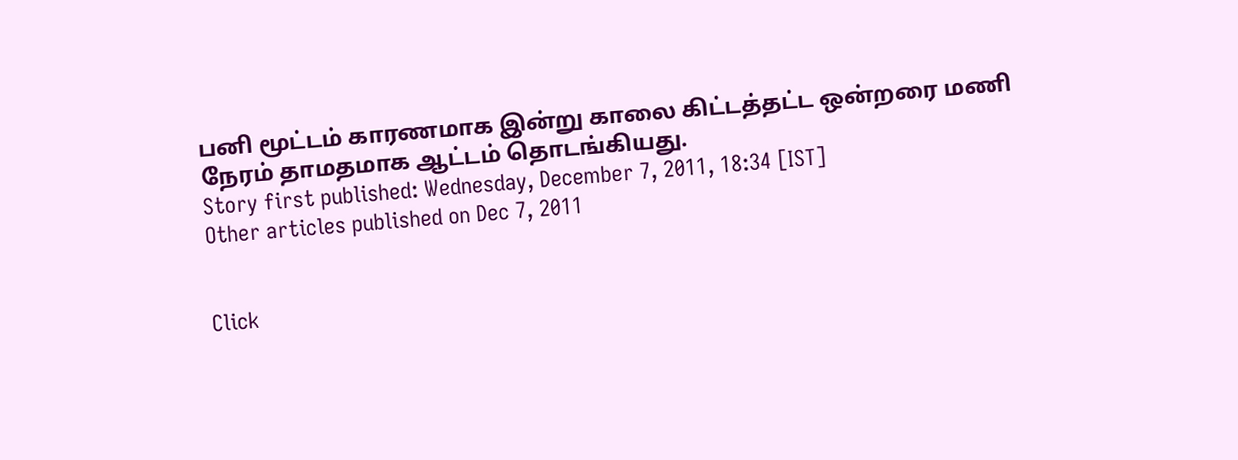பனி மூட்டம் காரணமாக இன்று காலை கிட்டத்தட்ட ஒன்றரை மணி நேரம் தாமதமாக ஆட்டம் தொடங்கியது.
Story first published: Wednesday, December 7, 2011, 18:34 [IST]
Other articles published on Dec 7, 2011


Click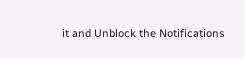it and Unblock the Notifications